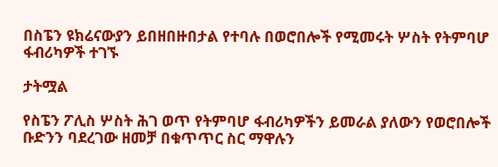በስፔን ዩክሬናውያን ይበዘበዙበታል የተባሉ በወሮበሎች የሚመሩት ሦስት የትምባሆ ፋብሪካዎች ተገኙ

ታትሟል

የስፔን ፖሊስ ሦስት ሕገ ወጥ የትምባሆ ፋብሪካዎችን ይመራል ያለውን የወሮበሎች ቡድንን ባደረገው ዘመቻ በቁጥጥር ስር ማዋሉን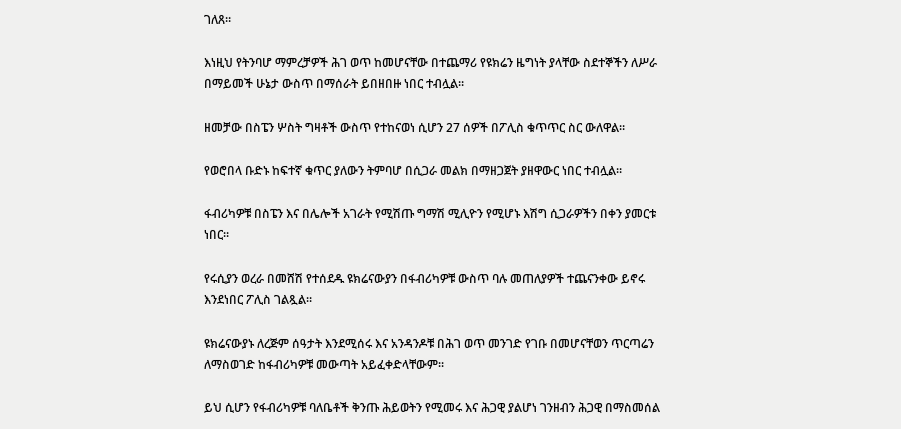ገለጸ።

እነዚህ የትንባሆ ማምረቻዎች ሕገ ወጥ ከመሆናቸው በተጨማሪ የዩክሬን ዜግነት ያላቸው ስደተኞችን ለሥራ በማይመች ሁኔታ ውስጥ በማሰራት ይበዘበዙ ነበር ተብሏል።

ዘመቻው በስፔን ሦስት ግዛቶች ውስጥ የተከናወነ ሲሆን 27 ሰዎች በፖሊስ ቁጥጥር ስር ውለዋል።

የወሮበላ ቡድኑ ከፍተኛ ቁጥር ያለውን ትምባሆ በሲጋራ መልክ በማዘጋጀት ያዘዋውር ነበር ተብሏል።

ፋብሪካዎቹ በስፔን እና በሌሎች አገራት የሚሽጡ ግማሽ ሚሊዮን የሚሆኑ እሽግ ሲጋራዎችን በቀን ያመርቱ ነበር።

የሩሲያን ወረራ በመሸሽ የተሰደዱ ዩክሬናውያን በፋብሪካዎቹ ውስጥ ባሉ መጠለያዎች ተጨናንቀው ይኖሩ እንደነበር ፖሊስ ገልጿል።

ዩክሬናውያኑ ለረጅም ሰዓታት እንደሚሰሩ እና አንዳንዶቹ በሕገ ወጥ መንገድ የገቡ በመሆናቸወን ጥርጣሬን ለማስወገድ ከፋብሪካዎቹ መውጣት አይፈቀድላቸውም።

ይህ ሲሆን የፋብሪካዎቹ ባለቤቶች ቅንጡ ሕይወትን የሚመሩ እና ሕጋዊ ያልሆነ ገንዘብን ሕጋዊ በማስመሰል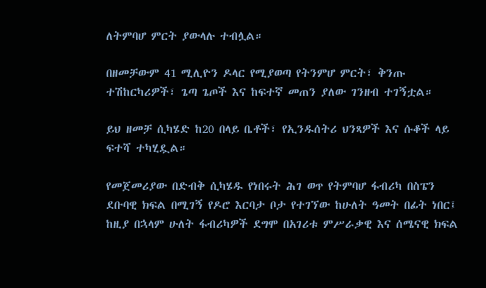ለትምባሆ ምርት ያውላሉ ተብሏል።

በዘመቻውም 41 ሚሊዮን ዶላር የሚያወጣ የትንምሆ ምርት፣ ቅንጡ ተሽከርካሪዎች፣ ጌጣ ጌጦች እና ከፍተኛ መጠን ያለው ገንዘብ ተገኝቷል።

ይህ ዘመቻ ሲካሄድ ከ20 በላይ ቤቶች፣ የኢንዱሰትሪ ህንጻዎች እና ሱቆች ላይ ፍተሻ ተካሂዷል።

የመጀመሪያው በድብቅ ሲካሄዱ የነበሩት ሕገ ወጥ የትምባሆ ፋብሪካ በስፔን ደቡባዊ ክፍል በሚገኝ የዶሮ እርባታ ቦታ የተገኘው ከሁለት ዓመት በፊት ነበር፤ ከዚያ በኋላም ሁለት ፋብሪካዎች ደግሞ በአገሪቱ ምሥራቃዊ እና ሰሜናዊ ክፍል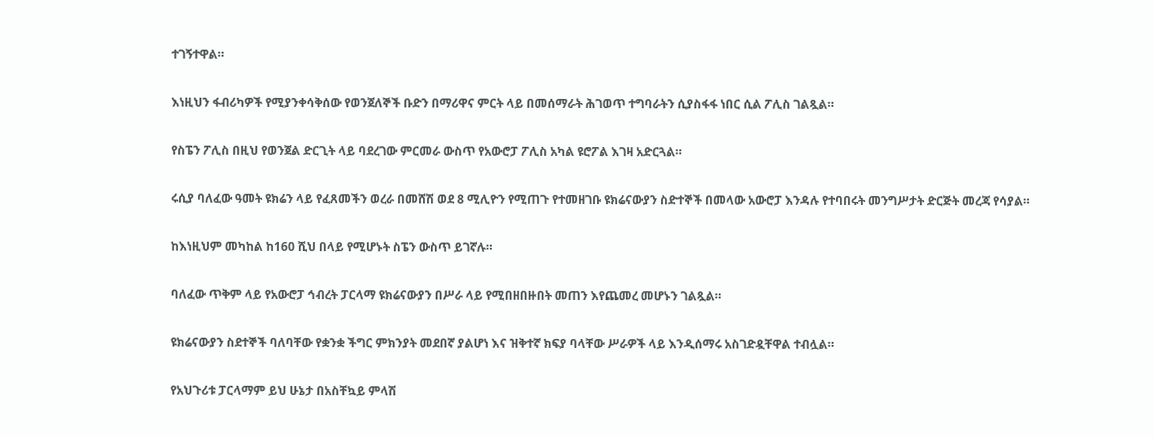ተገኝተዋል።

እነዚህን ፋብሪካዎች የሚያንቀሳቅሰው የወንጀለኞች ቡድን በማሪዋና ምርት ላይ በመሰማራት ሕገወጥ ተግባራትን ሲያስፋፋ ነበር ሲል ፖሊስ ገልጿል።

የስፔን ፖሊስ በዚህ የወንጀል ድርጊት ላይ ባደረገው ምርመራ ውስጥ የአውሮፓ ፖሊስ አካል ዩሮፖል እገዛ አድርጓል።

ሩሲያ ባለፈው ዓመት ዩክሬን ላይ የፈጸመችን ወረራ በመሸሽ ወደ 8 ሚሊዮን የሚጠጉ የተመዘገቡ ዩክሬናውያን ስድተኞች በመላው አውሮፓ እንዳሉ የተባበሩት መንግሥታት ድርጅት መረጃ የሳያል።

ከእነዚህም መካከል ከ160 ሺህ በላይ የሚሆኑት ስፔን ውስጥ ይገኛሉ።

ባለፈው ጥቅም ላይ የአውሮፓ ኅብረት ፓርላማ ዩክሬናውያን በሥራ ላይ የሚበዘበዙበት መጠን እየጨመረ መሆኑን ገልጿል።

ዩክሬናውያን ስደተኞች ባለባቸው የቋንቋ ችግር ምክንያት መደበኛ ያልሆነ እና ዝቅተኛ ክፍያ ባላቸው ሥራዎች ላይ እንዲሰማሩ አስገድዷቸዋል ተብሏል።

የአህጉሪቱ ፓርላማም ይህ ሁኔታ በአስቸኳይ ምላሽ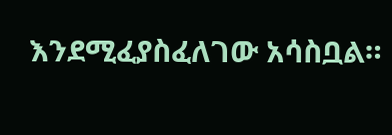እንደሚፈያስፈለገው አሳስቧል።